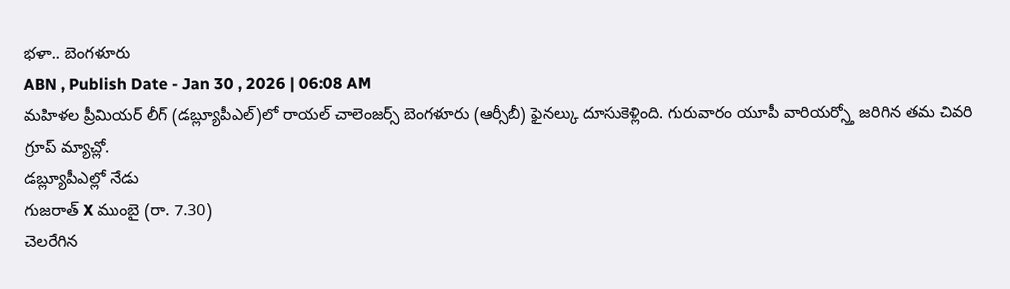భళా.. బెంగళూరు
ABN , Publish Date - Jan 30 , 2026 | 06:08 AM
మహిళల ప్రీమియర్ లీగ్ (డబ్ల్యూపీఎల్)లో రాయల్ చాలెంజర్స్ బెంగళూరు (ఆర్సీబీ) ఫైనల్కు దూసుకెళ్లింది. గురువారం యూపీ వారియర్స్తో జరిగిన తమ చివరి గ్రూప్ మ్యాచ్లో.
డబ్ల్యూపీఎల్లో నేడు
గుజరాత్ X ముంబై (రా. 7.30)
చెలరేగిన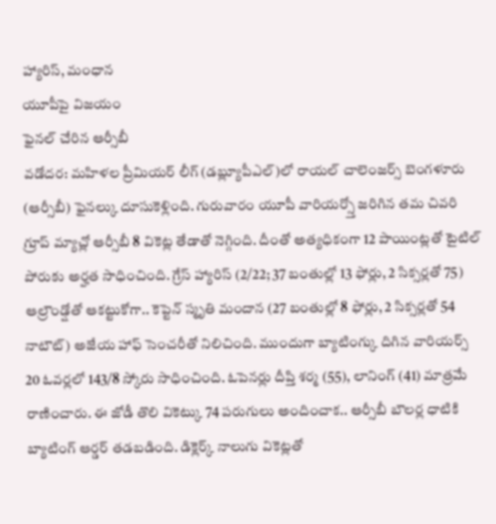హ్యారిస్, మంధాన
యూపీపై విజయం
ఫైనల్ చేరిన ఆర్సీబీ
వడోదర: మహిళల ప్రీమియర్ లీగ్ (డబ్ల్యూపీఎల్)లో రాయల్ చాలెంజర్స్ బెంగళూరు (ఆర్సీబీ) ఫైనల్కు దూసుకెళ్లింది. గురువారం యూపీ వారియర్స్తో జరిగిన తమ చివరి గ్రూప్ మ్యాచ్లో ఆర్సీబీ 8 వికెట్ల తేడాతో నెగ్గింది. దీంతో అత్యధికంగా 12 పాయింట్లతో టైటిల్ పోరుకు అర్హత సాధించింది. గ్రేస్ హ్యారిస్ (2/22; 37 బంతుల్లో 13 ఫోర్లు, 2 సిక్సర్లతో 75) ఆల్రౌండ్షోతో ఆకట్టుకోగా.. కెప్టెన్ స్మృతి మందాన (27 బంతుల్లో 8 ఫోర్లు, 2 సిక్సర్లతో 54 నాటౌట్) అజేయ హాఫ్ సెంచరీతో నిలిచింది. ముందుగా బ్యాటింగ్కు దిగిన వారియర్స్ 20 ఓవర్లలో 143/8 స్కోరు సాధించింది. ఓపెనర్లు దీప్తి శర్మ (55), లానింగ్ (41) మాత్రమే రాణించారు. ఈ జోడీ తొలి వికెట్కు 74 పరుగులు అందించాక.. ఆర్సీబీ బౌలర్ల ధాటికి బ్యాటింగ్ ఆర్డర్ తడబడింది. డిక్లెర్క్ నాలుగు వికెట్లతో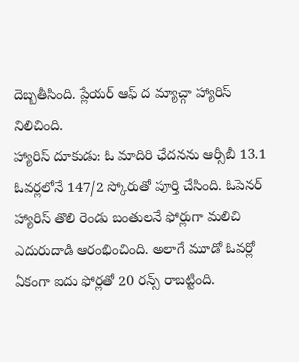దెబ్బతీసింది. ప్లేయర్ ఆఫ్ ద మ్యాచ్గా హ్యారిస్ నిలిచింది.
హ్యారిస్ దూకుడు: ఓ మాదిరి ఛేదనను ఆర్సీబీ 13.1 ఓవర్లలోనే 147/2 స్కోరుతో పూర్తి చేసింది. ఓపెనర్ హ్యారిస్ తొలి రెండు బంతులనే ఫోర్లుగా మలిచి ఎదురుదాడి ఆరంభించింది. అలాగే మూడో ఓవర్లో ఏకంగా ఐదు ఫోర్లతో 20 రన్స్ రాబట్టింది.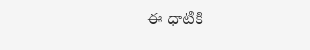ఈ ధాటికి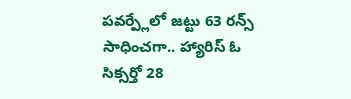పవర్ప్లేలో జట్టు 63 రన్స్ సాధించగా.. హ్యారిస్ ఓ సిక్సర్తో 28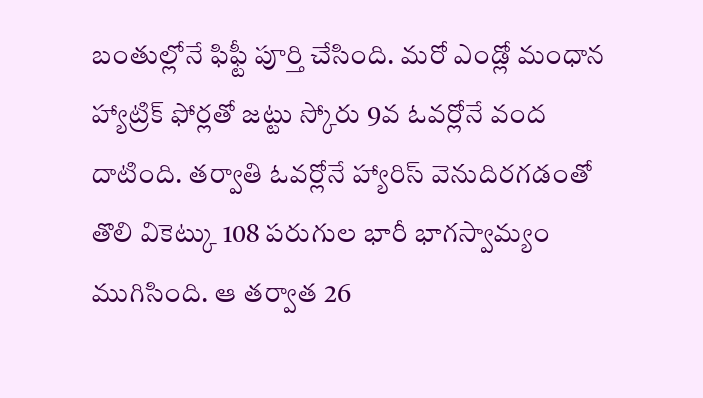బంతుల్లోనే ఫిఫ్టీ పూర్తి చేసింది. మరో ఎండ్లో మంధాన హ్యాట్రిక్ ఫోర్లతో జట్టు స్కోరు 9వ ఓవర్లోనే వంద దాటింది. తర్వాతి ఓవర్లోనే హ్యారిస్ వెనుదిరగడంతో తొలి వికెట్కు 108 పరుగుల భారీ భాగస్వామ్యం ముగిసింది. ఆ తర్వాత 26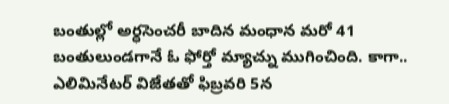బంతుల్లో అర్ధసెంచరీ బాదిన మంధాన మరో 41 బంతులుండగానే ఓ ఫోర్తో మ్యాచ్ను ముగించింది. కాగా.. ఎలిమినేటర్ విజేతతో ఫిబ్రవరి 5న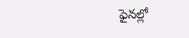ఫైనల్లో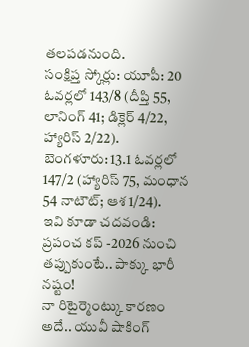తలపడనుంది.
సంక్షిప్త స్కోర్లు: యూపీ: 20 ఓవర్లలో 143/8 (దీప్తి 55, లానింగ్ 41; డిక్లెర్ 4/22, హ్యారిస్ 2/22).
బెంగళూరు: 13.1 ఓవర్లలో 147/2 (హ్యారిస్ 75, మంధాన 54 నాటౌట్; ఆశ 1/24).
ఇవి కూడా చదవండి:
ప్రపంచ కప్ -2026 నుంచి తప్పుకుంటే.. పాక్కు భారీ నష్టం!
నా రిటైర్మెంట్కు కారణం అదే.. యువీ షాకింగ్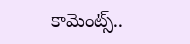కామెంట్స్..